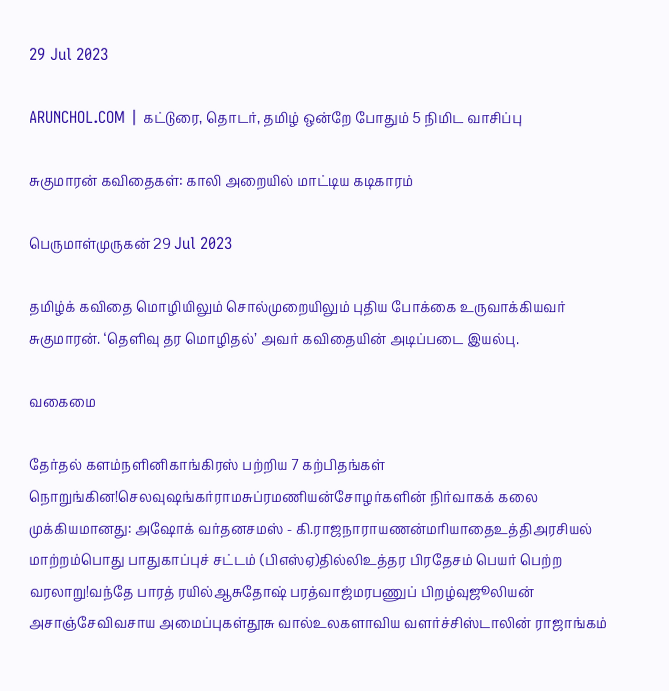29 Jul 2023

ARUNCHOL.COM | கட்டுரை, தொடர், தமிழ் ஒன்றே போதும் 5 நிமிட வாசிப்பு

சுகுமாரன் கவிதைகள்: காலி அறையில் மாட்டிய கடிகாரம்

பெருமாள்முருகன் 29 Jul 2023

தமிழ்க் கவிதை மொழியிலும் சொல்முறையிலும் புதிய போக்கை உருவாக்கியவர் சுகுமாரன். ‘தெளிவு தர மொழிதல்’ அவர் கவிதையின் அடிப்படை இயல்பு.

வகைமை

தேர்தல் களம்நளினிகாங்கிரஸ் பற்றிய 7 கற்பிதங்கள் நொறுங்கின!செலவுஷங்கர்ராமசுப்ரமணியன்சோழர்களின் நிர்வாகக் கலை முக்கியமானது: அஷோக் வர்தனசமஸ் - கி.ராஜநாராயணன்மரியாதைஉத்திஅரசியல் மாற்றம்பொது பாதுகாப்புச் சட்டம் (பிஎஸ்ஏ)தில்லிஉத்தர பிரதேசம் பெயர் பெற்ற வரலாறு!வந்தே பாரத் ரயில்ஆசுதோஷ் பரத்வாஜ்மரபணுப் பிறழ்வுஜூலியன் அசாஞ்சேவிவசாய அமைப்புகள்தூசு வால்உலகளாவிய வளர்ச்சிஸ்டாலின் ராஜாங்கம்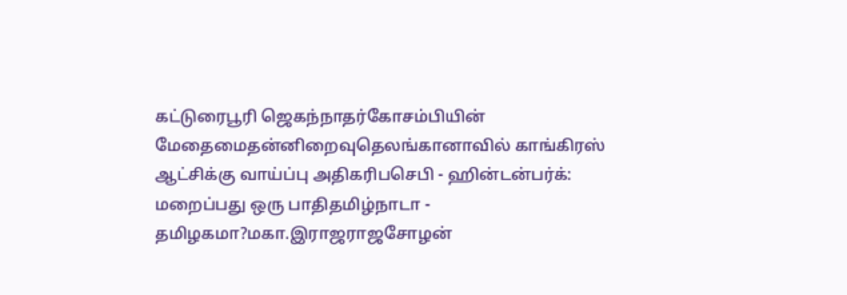கட்டுரைபூரி ஜெகந்நாதர்கோசம்பியின் மேதைமைதன்னிறைவுதெலங்கானாவில் காங்கிரஸ் ஆட்சிக்கு வாய்ப்பு அதிகரிபசெபி - ஹின்டன்பர்க்: மறைப்பது ஒரு பாதிதமிழ்நாடா - தமிழகமா?மகா.இராஜராஜசோழன்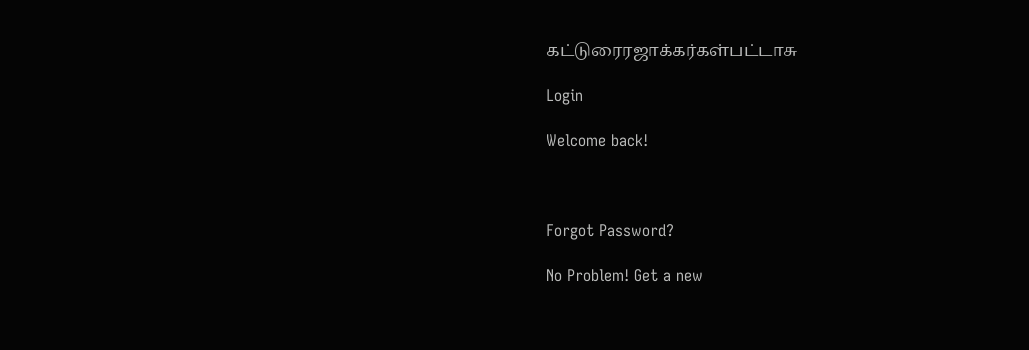கட்டுரைரஜாக்கர்கள்பட்டாசு

Login

Welcome back!



Forgot Password?

No Problem! Get a new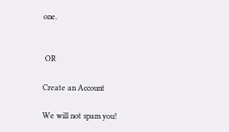one.


 OR

Create an Account

We will not spam you!